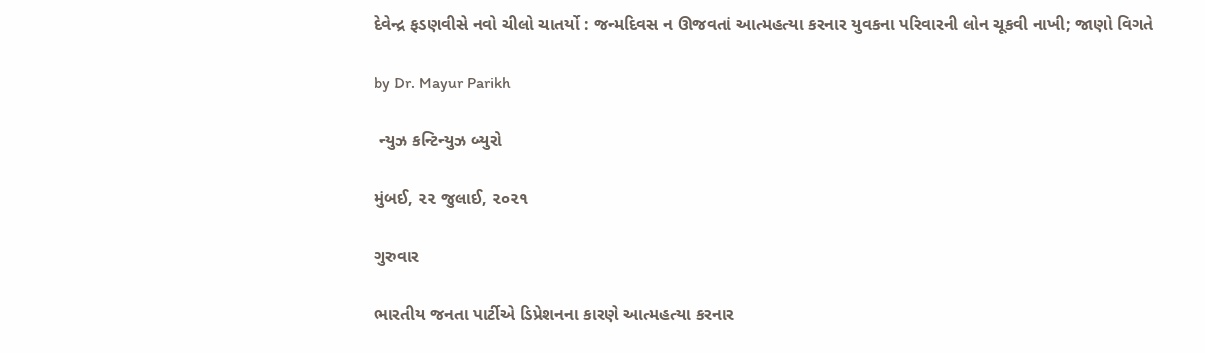દેવેન્દ્ર ફડણવીસે નવો ચીલો ચાતર્યો : જન્મદિવસ ન ઊજવતાં આત્મહત્યા કરનાર યુવકના પરિવારની લોન ચૂકવી નાખી; જાણો વિગતે

by Dr. Mayur Parikh

 ન્યુઝ કન્ટિન્યુઝ બ્યુરો

મુંબઈ, ૨૨ જુલાઈ, ૨૦૨૧

ગુરુવાર

ભારતીય જનતા પાર્ટીએ ડિપ્રેશનના કારણે આત્મહત્યા કરનાર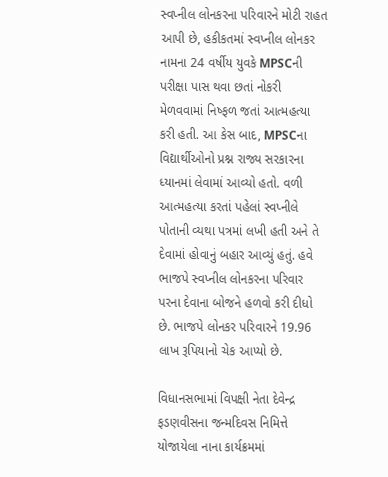સ્વપ્નીલ લોનકરના પરિવારને મોટી રાહત આપી છે, હકીકતમાં સ્વપ્નીલ લોનકર નામના 24 વર્ષીય યુવકે MPSCની પરીક્ષા પાસ થવા છતાં નોકરી મેળવવામાં નિષ્ફળ જતાં આત્મહત્યા કરી હતી. આ કેસ બાદ, MPSCના વિદ્યાર્થીઓનો પ્રશ્ન રાજ્ય સરકારના ધ્યાનમાં લેવામાં આવ્યો હતો. વળી આત્મહત્યા કરતાં પહેલાં સ્વપ્નીલે પોતાની વ્યથા પત્રમાં લખી હતી અને તે દેવામાં હોવાનું બહાર આવ્યું હતું. હવે ભાજપે સ્વપ્નીલ લોનકરના પરિવાર પરના દેવાના બોજને હળવો કરી દીધો છે. ભાજપે લોનકર પરિવારને 19.96 લાખ રૂપિયાનો ચેક આપ્યો છે.

વિધાનસભામાં વિપક્ષી નેતા દેવેન્દ્ર ફડણવીસના જન્મદિવસ નિમિત્તે યોજાયેલા નાના કાર્યક્રમમાં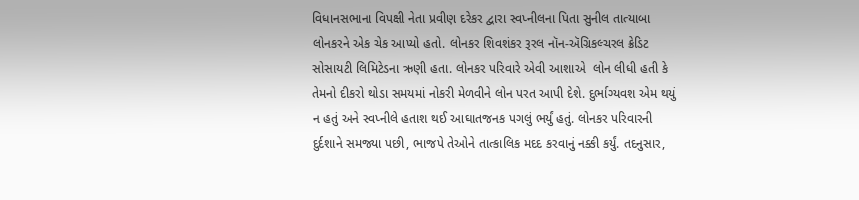વિધાનસભાના વિપક્ષી નેતા પ્રવીણ દરેકર દ્વારા સ્વપ્નીલના પિતા સુનીલ તાત્યાબા લોનકરને એક ચેક આપ્યો હતો. લોનકર શિવશંકર રૂરલ નૉન-ઍગ્રિકલ્ચરલ ક્રેડિટ સોસાયટી લિમિટેડના ઋણી હતા. લોનકર પરિવારે એવી આશાએ  લોન લીધી હતી કે તેમનો દીકરો થોડા સમયમાં નોકરી મેળવીને લોન પરત આપી દેશે. દુર્ભાગ્યવશ એમ થયું ન હતું અને સ્વપ્નીલે હતાશ થઈ આઘાતજનક પગલું ભર્યું હતું. લોનકર પરિવારની દુર્દશાને સમજ્યા પછી, ભાજપે તેઓને તાત્કાલિક મદદ કરવાનું નક્કી કર્યું. તદનુસાર,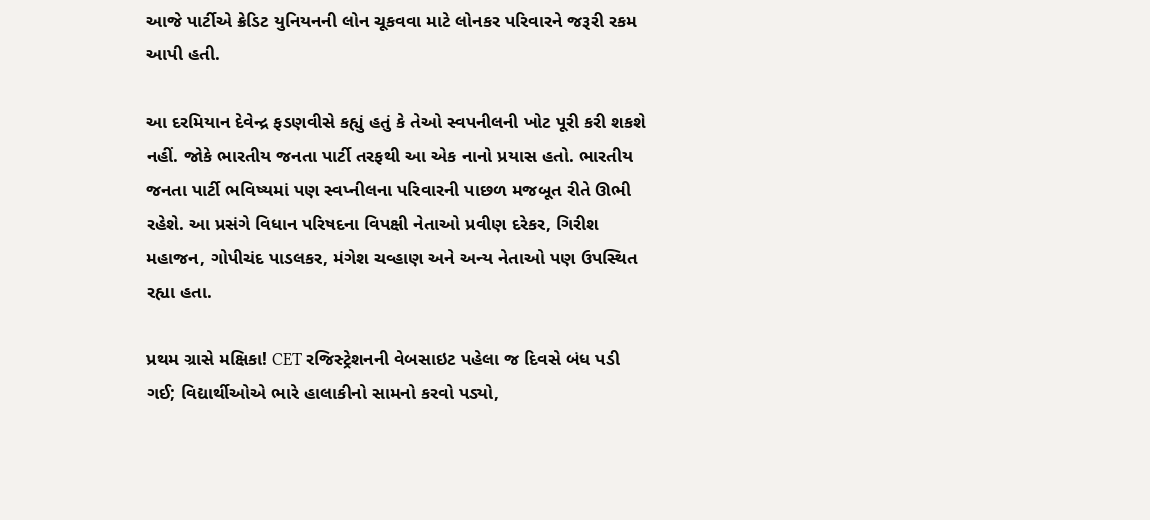આજે પાર્ટીએ ક્રેડિટ યુનિયનની લોન ચૂકવવા માટે લોનકર પરિવારને જરૂરી રકમ આપી હતી.

આ દરમિયાન દેવેન્દ્ર ફડણવીસે કહ્યું હતું કે તેઓ સ્વપનીલની ખોટ પૂરી કરી શકશે નહીં. જોકે ભારતીય જનતા પાર્ટી તરફથી આ એક નાનો પ્રયાસ હતો. ભારતીય જનતા પાર્ટી ભવિષ્યમાં પણ સ્વપ્નીલના પરિવારની પાછળ મજબૂત રીતે ઊભી રહેશે. આ પ્રસંગે વિધાન પરિષદના વિપક્ષી નેતાઓ પ્રવીણ દરેકર, ગિરીશ મહાજન, ગોપીચંદ પાડલકર, મંગેશ ચવ્હાણ અને અન્ય નેતાઓ પણ ઉપસ્થિત રહ્યા હતા.

પ્રથમ ગ્રાસે મક્ષિકા! CET રજિસ્ટ્રેશનની વેબસાઇટ પહેલા જ દિવસે બંધ પડી ગઈ; વિદ્યાર્થીઓએ ભારે હાલાકીનો સામનો કરવો પડ્યો,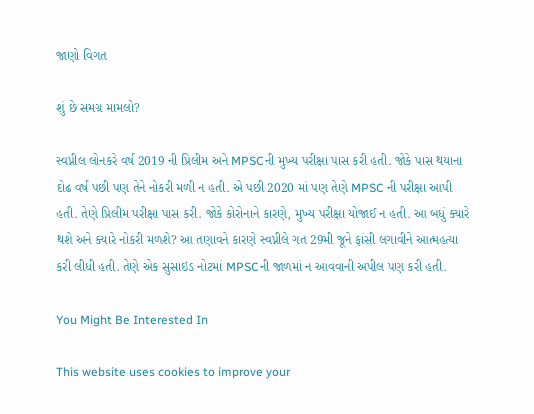જાણો વિગત

શું છે સમગ્ર મામલો?

સ્વપ્નીલ લોનકરે વર્ષ 2019 ની પ્રિલીમ અને MPSCની મુખ્ય પરીક્ષા પાસ કરી હતી. જોકે પાસ થયાના દોઢ વર્ષ પછી પણ તેને નોકરી મળી ન હતી. એ પછી 2020 માં પણ તેણે MPSC ની પરીક્ષા આપી હતી. તેણે પ્રિલીમ પરીક્ષા પાસ કરી. જોકે કોરોનાને કારણે, મુખ્ય પરીક્ષા યોજાઈ ન હતી. આ બધું ક્યારે થશે અને ક્યારે નોકરી મળશે? આ તણાવને કારણે સ્વપ્નીલે ગત 29મી જૂને ફાંસી લગાવીને આત્મહત્યા કરી લીધી હતી. તેણે એક સુસાઇડ નોટમાં MPSCની જાળમાં ન આવવાની અપીલ પણ કરી હતી.

You Might Be Interested In

This website uses cookies to improve your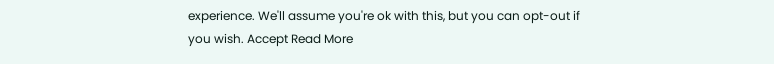experience. We'll assume you're ok with this, but you can opt-out if you wish. Accept Read More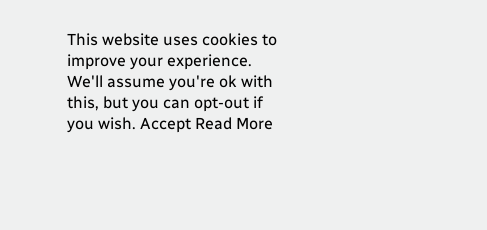This website uses cookies to improve your experience. We'll assume you're ok with this, but you can opt-out if you wish. Accept Read More